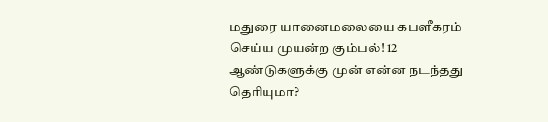மதுரை யானைமலையை கபளீகரம் செய்ய முயன்ற கும்பல்! 12 ஆண்டுகளுக்கு முன் என்ன நடந்தது தெரியுமா?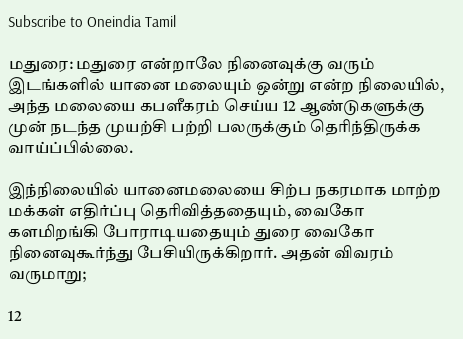Subscribe to Oneindia Tamil

மதுரை: மதுரை என்றாலே நினைவுக்கு வரும் இடங்களில் யானை மலையும் ஒன்று என்ற நிலையில், அந்த மலையை கபளீகரம் செய்ய 12 ஆண்டுகளுக்கு முன் நடந்த முயற்சி பற்றி பலருக்கும் தெரிந்திருக்க வாய்ப்பில்லை.

இந்நிலையில் யானைமலையை சிற்ப நகரமாக மாற்ற மக்கள் எதிர்ப்பு தெரிவித்ததையும், வைகோ களமிறங்கி போராடியதையும் துரை வைகோ நினைவுகூர்ந்து பேசியிருக்கிறார். அதன் விவரம் வருமாறு;

12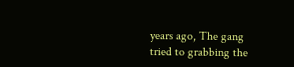years ago, The gang tried to grabbing the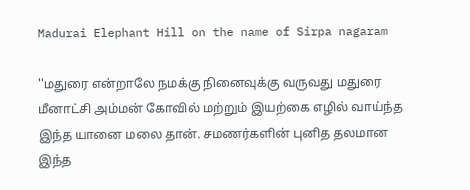Madurai Elephant Hill on the name of Sirpa nagaram

''மதுரை என்றாலே நமக்கு நினைவுக்கு வருவது மதுரை மீனாட்சி அம்மன் கோவில் மற்றும் இயற்கை எழில் வாய்ந்த இந்த யானை மலை தான். சமணர்களின் புனித தலமான இந்த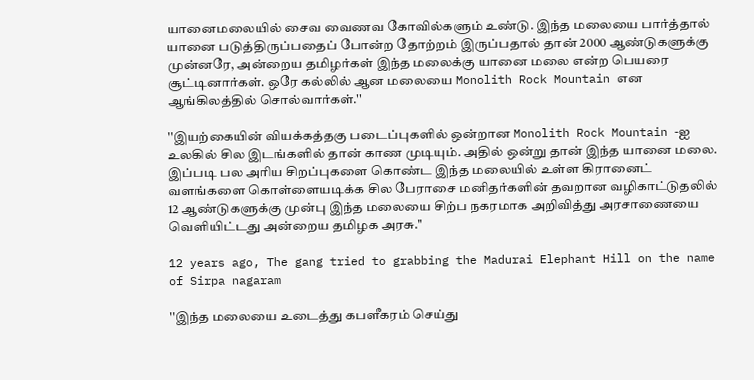யானைமலையில் சைவ வைணவ கோவில்களும் உண்டு. இந்த மலையை பார்த்தால் யானை படுத்திருப்பதைப் போன்ற தோற்றம் இருப்பதால் தான் 2000 ஆண்டுகளுக்கு முன்னரே, அன்றைய தமிழர்கள் இந்த மலைக்கு யானை மலை என்ற பெயரை சூட்டினார்கள். ஒரே கல்லில் ஆன மலையை Monolith Rock Mountain என ஆங்கிலத்தில் சொல்வார்கள்.''

''இயற்கையின் வியக்கத்தகு படைப்புகளில் ஒன்றான Monolith Rock Mountain -ஐ உலகில் சில இடங்களில் தான் காண முடியும். அதில் ஒன்று தான் இந்த யானை மலை. இப்படி பல அரிய சிறப்புகளை கொண்ட இந்த மலையில் உள்ள கிரானைட் வளங்களை கொள்ளையடிக்க சில பேராசை மனிதர்களின் தவறான வழிகாட்டுதலில் 12 ஆண்டுகளுக்கு முன்பு இந்த மலையை சிற்ப நகரமாக அறிவித்து அரசாணையை வெளியிட்டது அன்றைய தமிழக அரசு.''

12 years ago, The gang tried to grabbing the Madurai Elephant Hill on the name of Sirpa nagaram

''இந்த மலையை உடைத்து கபளீகரம் செய்து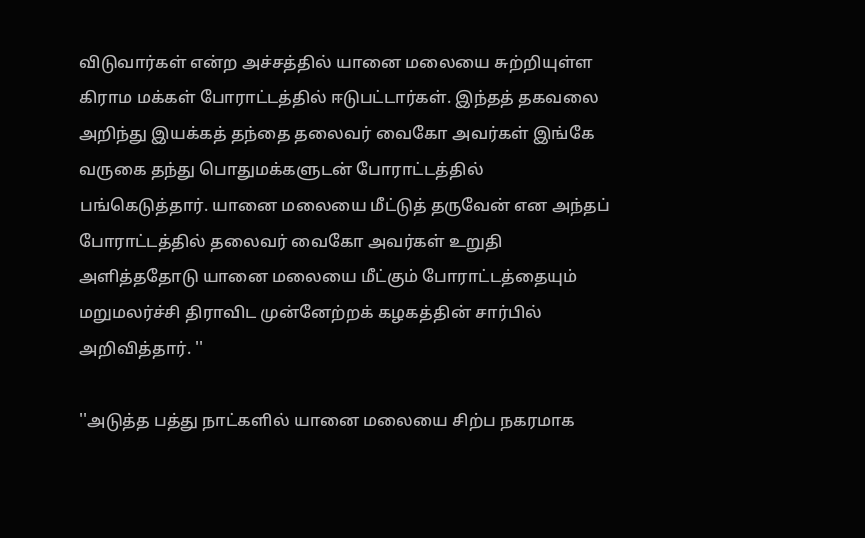விடுவார்கள் என்ற அச்சத்தில் யானை மலையை சுற்றியுள்ள கிராம மக்கள் போராட்டத்தில் ஈடுபட்டார்கள். இந்தத் தகவலை அறிந்து இயக்கத் தந்தை தலைவர் வைகோ அவர்கள் இங்கே வருகை தந்து பொதுமக்களுடன் போராட்டத்தில் பங்கெடுத்தார். யானை மலையை மீட்டுத் தருவேன் என அந்தப் போராட்டத்தில் தலைவர் வைகோ அவர்கள் உறுதி அளித்ததோடு யானை மலையை மீட்கும் போராட்டத்தையும் மறுமலர்ச்சி திராவிட முன்னேற்றக் கழகத்தின் சார்பில் அறிவித்தார். ''

''அடுத்த பத்து நாட்களில் யானை மலையை சிற்ப நகரமாக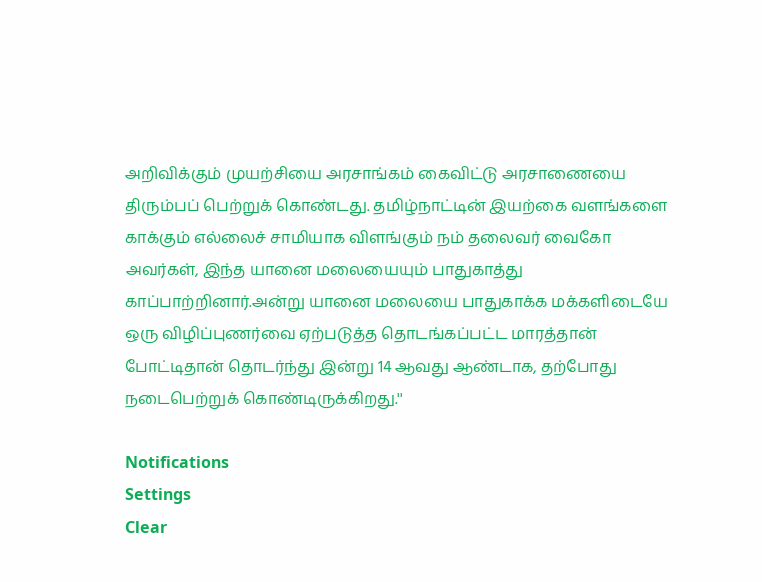அறிவிக்கும் முயற்சியை அரசாங்கம் கைவிட்டு அரசாணையை திரும்பப் பெற்றுக் கொண்டது. தமிழ்நாட்டின் இயற்கை வளங்களை காக்கும் எல்லைச் சாமியாக விளங்கும் நம் தலைவர் வைகோ அவர்கள், இந்த யானை மலையையும் பாதுகாத்து காப்பாற்றினார்.அன்று யானை மலையை பாதுகாக்க மக்களிடையே ஒரு விழிப்புணர்வை ஏற்படுத்த தொடங்கப்பட்ட மாரத்தான் போட்டிதான் தொடர்ந்து இன்று 14 ஆவது ஆண்டாக, தற்போது நடைபெற்றுக் கொண்டிருக்கிறது.''

Notifications
Settings
Clear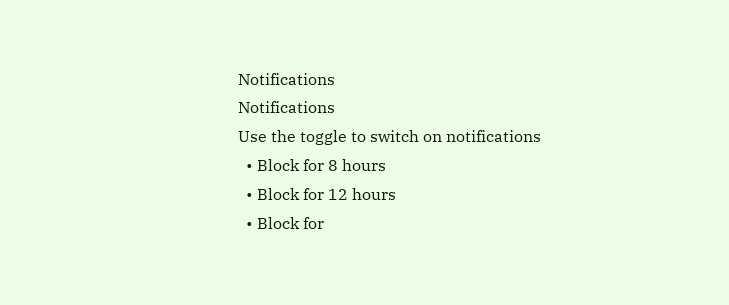Notifications
Notifications
Use the toggle to switch on notifications
  • Block for 8 hours
  • Block for 12 hours
  • Block for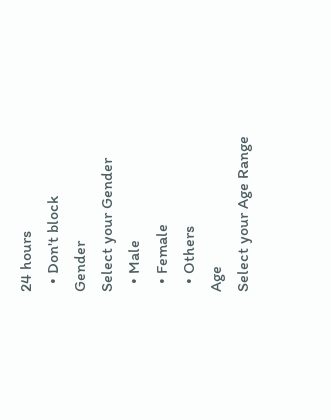24 hours
  • Don't block
Gender
Select your Gender
  • Male
  • Female
  • Others
Age
Select your Age Range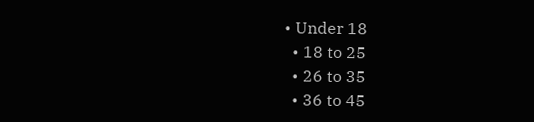• Under 18
  • 18 to 25
  • 26 to 35
  • 36 to 45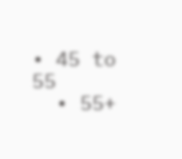• 45 to 55
  • 55+